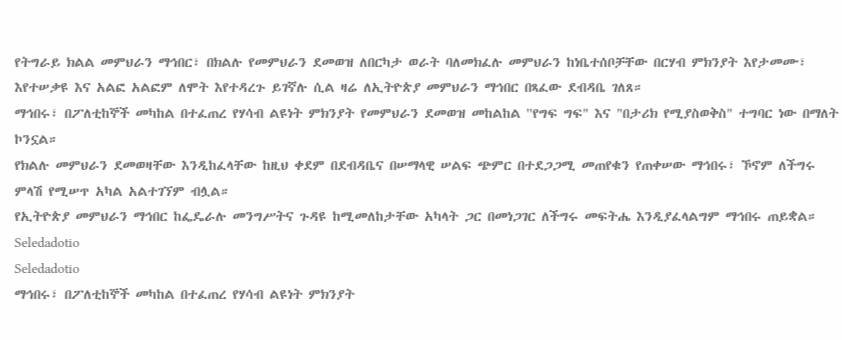የትግራይ ክልል መምህራን ማኅበር፣ በክልሉ የመምህራን ደመወዝ ለበርካታ ወራት ባለመክፈሉ መምህራን ከነቤተሰቦቻቸው በርሃብ ምክንያት እየታመሙ፣ እየተሠቃዩ እና አልፎ አልፎም ለሞት እየተዳረጉ ይገኛሉ ሲል ዛሬ ለኢትዮጵያ መምህራን ማኅበር በጻፈው ደብዳቤ ገለጸ።
ማኅበሩ፣ በፖለቲከኞች መካከል በተፈጠረ የሃሳብ ልዩነት ምክንያት የመምህራን ደመወዝ መከልከል ''የግፍ ግፍ" እና "በታሪክ የሚያስወቅስ" ተግባር ነው በማለት ኮንኗል።
የክልሉ መምህራን ደመወዛቸው እንዲከፈላቸው ከዚህ ቀደም በደብዳቤና በሠማላዊ ሠልፍ ጭምር በተደጋጋሚ መጠየቁን የጠቀሠው ማኅበሩ፣ ኾኖም ለችግሩ ምላሽ የሚሠጥ አካል አልተገኘም ብሏል።
የኢትዮጵያ መምህራን ማኅበር ከፌዴራሉ መንግሥትና ጉዳዩ ከሚመለከታቸው አካላት ጋር በመነጋገር ለችግሩ መፍትሔ እንዲያፈላልግም ማኅበሩ ጠይቋል።
Seledadotio
Seledadotio
ማኅበሩ፣ በፖለቲከኞች መካከል በተፈጠረ የሃሳብ ልዩነት ምክንያት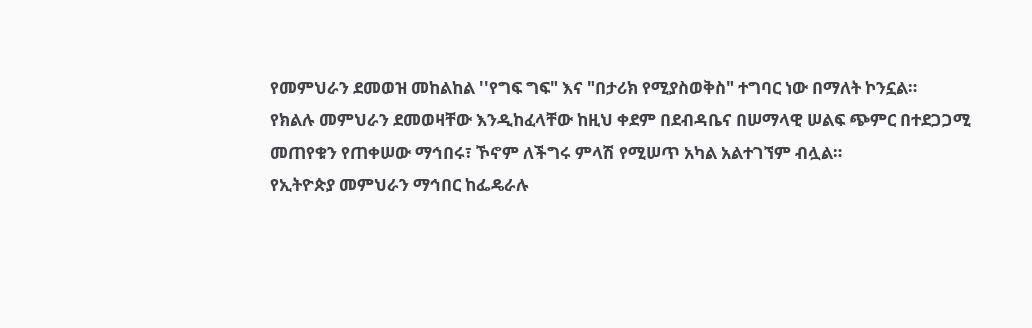የመምህራን ደመወዝ መከልከል ''የግፍ ግፍ" እና "በታሪክ የሚያስወቅስ" ተግባር ነው በማለት ኮንኗል።
የክልሉ መምህራን ደመወዛቸው እንዲከፈላቸው ከዚህ ቀደም በደብዳቤና በሠማላዊ ሠልፍ ጭምር በተደጋጋሚ መጠየቁን የጠቀሠው ማኅበሩ፣ ኾኖም ለችግሩ ምላሽ የሚሠጥ አካል አልተገኘም ብሏል።
የኢትዮጵያ መምህራን ማኅበር ከፌዴራሉ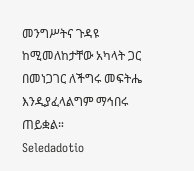መንግሥትና ጉዳዩ ከሚመለከታቸው አካላት ጋር በመነጋገር ለችግሩ መፍትሔ እንዲያፈላልግም ማኅበሩ ጠይቋል።
Seledadotio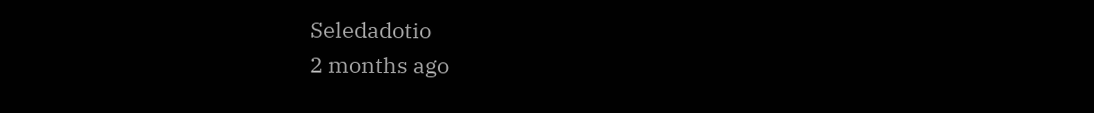Seledadotio
2 months ago